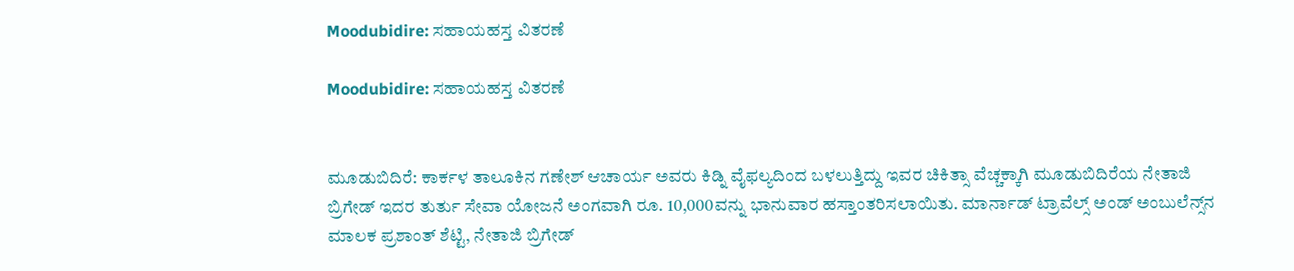Moodubidire: ಸಹಾಯಹಸ್ತ ವಿತರಣೆ

Moodubidire: ಸಹಾಯಹಸ್ತ ವಿತರಣೆ


ಮೂಡುಬಿದಿರೆ: ಕಾರ್ಕಳ ತಾಲೂಕಿನ ಗಣೇಶ್ ಆಚಾರ್ಯ ಅವರು ಕಿಡ್ನಿ ವೈಫಲ್ಯದಿಂದ ಬಳಲುತ್ತಿದ್ದು ಇವರ ಚಿಕಿತ್ಸಾ ವೆಚ್ಚಕ್ಕಾಗಿ ಮೂಡುಬಿದಿರೆಯ ನೇತಾಜಿ ಬ್ರಿಗೇಡ್ ಇದರ ತುರ್ತು ಸೇವಾ ಯೋಜನೆ ಅಂಗವಾಗಿ ರೂ. 10,000ವನ್ನು ಭಾನುವಾರ ಹಸ್ತಾಂತರಿಸಲಾಯಿತು. ಮಾರ್ನಾಡ್ ಟ್ರಾವೆಲ್ಸ್ ಅಂಡ್ ಅಂಬುಲೆನ್ಸ್‌ನ ಮಾಲಕ ಪ್ರಶಾಂತ್ ಶೆಟ್ಟಿ, ನೇತಾಜಿ ಬ್ರಿಗೇಡ್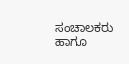ಸಂಚಾಲಕರು ಹಾಗೂ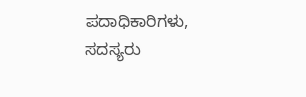ಪದಾಧಿಕಾರಿಗಳು, ಸದಸ್ಯರು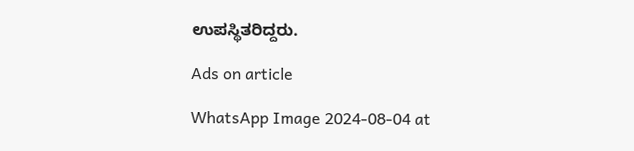ಉಪಸ್ಥಿತರಿದ್ದರು.

Ads on article

WhatsApp Image 2024-08-04 at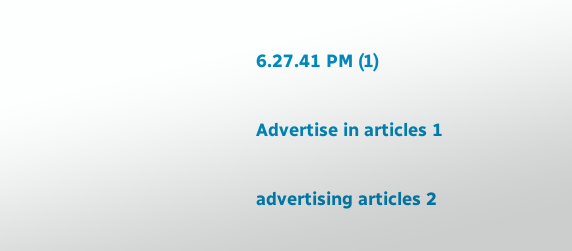6.27.41 PM (1)

Advertise in articles 1

advertising articles 2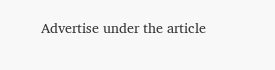Advertise under the article